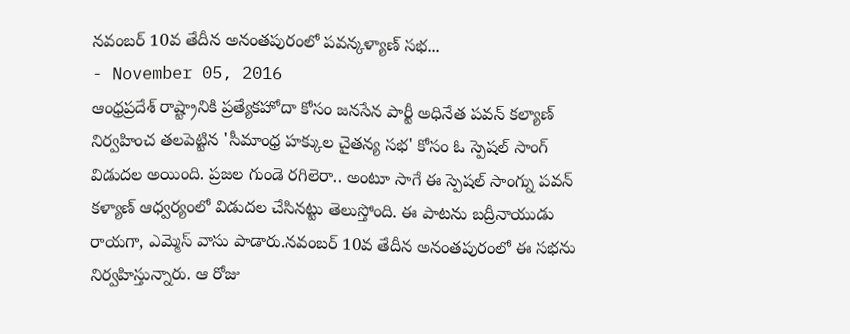నవంబర్ 10వ తేదీన అనంతపురంలో పవన్కళ్యాణ్ సభ...
- November 05, 2016
ఆంధ్రప్రదేశ్ రాష్ట్రానికి ప్రత్యేకహోదా కోసం జనసేన పార్టీ అధినేత పవన్ కల్యాణ్ నిర్వహించ తలపెట్టిన 'సీమాంధ్ర హక్కుల చైతన్య సభ' కోసం ఓ స్పెషల్ సాంగ్ విడుదల అయింది. ప్రజల గుండె రగిలెరా.. అంటూ సాగే ఈ స్పెషల్ సాంగ్ను పవన్ కళ్యాణ్ ఆధ్వర్యంలో విడుదల చేసినట్టు తెలుస్తోంది. ఈ పాటను బద్రీనాయుడు రాయగా, ఎమ్మెస్ వాసు పాడారు.నవంబర్ 10వ తేదీన అనంతపురంలో ఈ సభను నిర్వహిస్తున్నారు. ఆ రోజు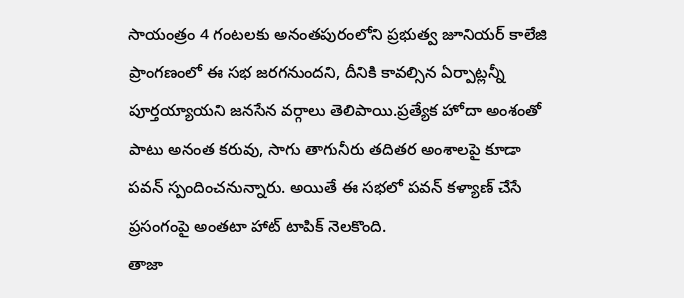సాయంత్రం 4 గంటలకు అనంతపురంలోని ప్రభుత్వ జూనియర్ కాలేజి ప్రాంగణంలో ఈ సభ జరగనుందని, దీనికి కావల్సిన ఏర్పాట్లన్నీ పూర్తయ్యాయని జనసేన వర్గాలు తెలిపాయి.ప్రత్యేక హోదా అంశంతో పాటు అనంత కరువు, సాగు తాగునీరు తదితర అంశాలపై కూడా పవన్ స్పందించనున్నారు. అయితే ఈ సభలో పవన్ కళ్యాణ్ చేసే ప్రసంగంపై అంతటా హాట్ టాపిక్ నెలకొంది.
తాజా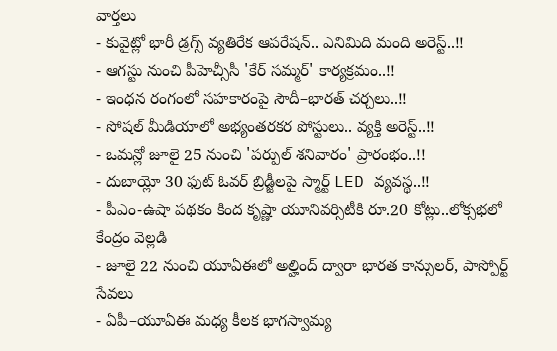వార్తలు
- కువైట్లో భారీ డ్రగ్స్ వ్యతిరేక ఆపరేషన్.. ఎనిమిది మంది అరెస్ట్..!!
- ఆగస్టు నుంచి పీహెచ్సీసీ 'కేర్ సమ్మర్' కార్యక్రమం..!!
- ఇంధన రంగంలో సహకారంపై సౌదీ–భారత్ చర్చలు..!!
- సోషల్ మీడియాలో అభ్యంతరకర పోస్టులు.. వ్యక్తి అరెస్ట్..!!
- ఒమన్లో జూలై 25 నుంచి 'పర్పుల్ శనివారం' ప్రారంభం..!!
- దుబాయ్లో 30 ఫుట్ ఓవర్ బ్రిడ్జీలపై స్మార్ట్ LED వ్యవస్థ..!!
- పీఎం-ఉషా పథకం కింద కృష్ణా యూనివర్సిటీకి రూ.20 కోట్లు..లోక్సభలో కేంద్రం వెల్లడి
- జూలై 22 నుంచి యూఏఈలో అల్హింద్ ద్వారా భారత కాన్సులర్, పాస్పోర్ట్ సేవలు
- ఏపీ–యూఏఈ మధ్య కీలక భాగస్వామ్య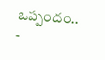ఒప్పందం..
-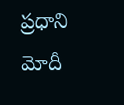ప్రధాని మోదీ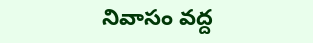నివాసం వద్ద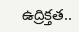ఉద్రిక్తత..